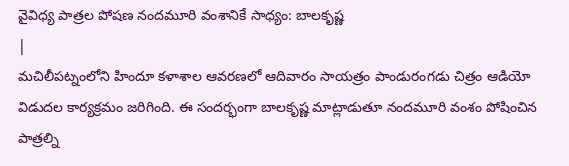వైవిధ్య పాత్రల పోషణ నందమూరి వంశానికే సాధ్యం: బాలకృష్ణ
|
మచిలీపట్నంలోని హిందూ కళాశాల ఆవరణలో ఆదివారం సాయత్రం పాండురంగడు చిత్రం ఆడియో విడుదల కార్యక్రమం జరిగింది. ఈ సందర్భంగా బాలకృష్ణ మాట్లాడుతూ నందమూరి వంశం పోషించిన పాత్రల్ని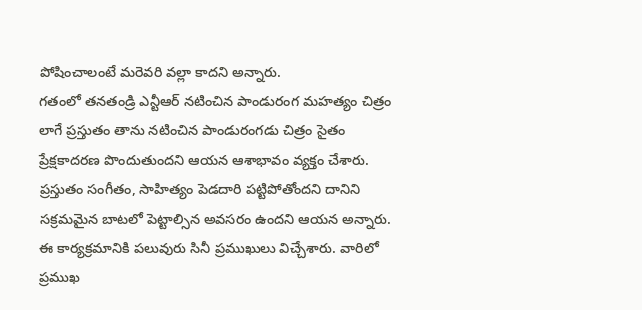పోషించాలంటే మరెవరి వల్లా కాదని అన్నారు.
గతంలో తనతండ్రి ఎన్టీఆర్ నటించిన పాండురంగ మహత్యం చిత్రం లాగే ప్రస్తుతం తాను నటించిన పాండురంగడు చిత్రం సైతం ప్రేక్షకాదరణ పొందుతుందని ఆయన ఆశాభావం వ్యక్తం చేశారు. ప్రస్తుతం సంగీతం, సాహిత్యం పెడదారి పట్టిపోతోందని దానిని సక్రమమైన బాటలో పెట్టాల్సిన అవసరం ఉందని ఆయన అన్నారు.
ఈ కార్యక్రమానికి పలువురు సినీ ప్రముఖులు విచ్చేశారు. వారిలో ప్రముఖ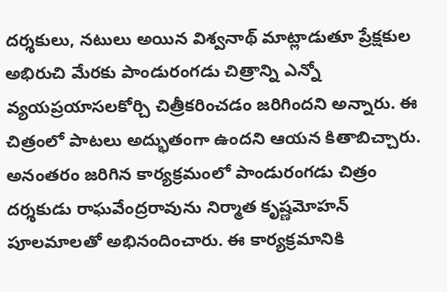దర్శకులు, నటులు అయిన విశ్వనాథ్ మాట్లాడుతూ ప్రేక్షకుల అభిరుచి మేరకు పాండురంగడు చిత్రాన్ని ఎన్నో వ్యయప్రయాసలకోర్చి చిత్రీకరించడం జరిగిందని అన్నారు. ఈ చిత్రంలో పాటలు అద్భుతంగా ఉందని ఆయన కితాబిచ్చారు.
అనంతరం జరిగిన కార్యక్రమంలో పాండురంగడు చిత్రం దర్శకుడు రాఘవేంద్రరావును నిర్మాత కృష్ణమోహన్ పూలమాలతో అభినందించారు. ఈ కార్యక్రమానికి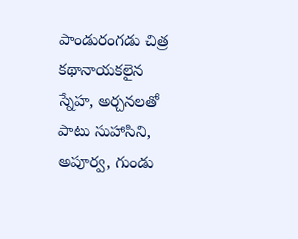పాండురంగడు చిత్ర కథానాయకలైన స్నేహ, అర్చనలతో పాటు సుహాసిని, అపూర్వ, గుండు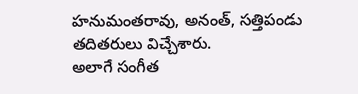హనుమంతరావు, అనంత్, సత్తిపండు తదితరులు విచ్చేశారు.
అలాగే సంగీత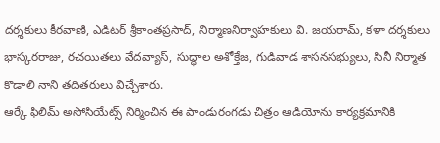దర్శకులు కీరవాణి, ఎడిటర్ శ్రీకాంతప్రసాద్, నిర్మాణనిర్వాహకులు వి. జయరామ్, కళా దర్శకులు భాస్కరరాజు, రచయితలు వేదవ్యాస్, సుద్ధాల అశోక్తేజ, గుడివాడ శాసనసభ్యులు, సినీ నిర్మాత కొడాలి నాని తదితరులు విచ్చేశారు.
ఆర్కే ఫిలిమ్ అసోసియేట్స్ నిర్మించిన ఈ పాండురంగడు చిత్రం ఆడియోను కార్యక్రమానికి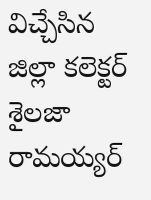విచ్చేసిన జిల్లా కలెక్టర్ శైలజా రామయ్యర్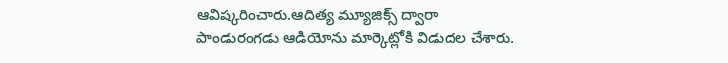ఆవిష్కరించారు.ఆదిత్య మ్యూజిక్స్ ద్వారా పాండురంగడు ఆడియోను మార్కెట్లోకి విడుదల చేశారు.